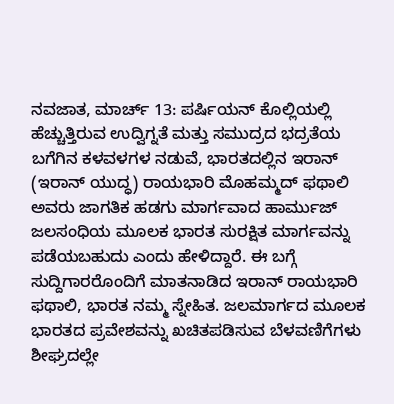ನವಜಾತ, ಮಾರ್ಚ್ 13: ಪರ್ಷಿಯನ್ ಕೊಲ್ಲಿಯಲ್ಲಿ ಹೆಚ್ಚುತ್ತಿರುವ ಉದ್ವಿಗ್ನತೆ ಮತ್ತು ಸಮುದ್ರದ ಭದ್ರತೆಯ ಬಗೆಗಿನ ಕಳವಳಗಳ ನಡುವೆ, ಭಾರತದಲ್ಲಿನ ಇರಾನ್ (ಇರಾನ್ ಯುದ್ಧ) ರಾಯಭಾರಿ ಮೊಹಮ್ಮದ್ ಫಥಾಲಿ ಅವರು ಜಾಗತಿಕ ಹಡಗು ಮಾರ್ಗವಾದ ಹಾರ್ಮುಜ್ ಜಲಸಂಧಿಯ ಮೂಲಕ ಭಾರತ ಸುರಕ್ಷಿತ ಮಾರ್ಗವನ್ನು ಪಡೆಯಬಹುದು ಎಂದು ಹೇಳಿದ್ದಾರೆ. ಈ ಬಗ್ಗೆ ಸುದ್ದಿಗಾರರೊಂದಿಗೆ ಮಾತನಾಡಿದ ಇರಾನ್ ರಾಯಭಾರಿ ಫಥಾಲಿ, ಭಾರತ ನಮ್ಮ ಸ್ನೇಹಿತ. ಜಲಮಾರ್ಗದ ಮೂಲಕ ಭಾರತದ ಪ್ರವೇಶವನ್ನು ಖಚಿತಪಡಿಸುವ ಬೆಳವಣಿಗೆಗಳು ಶೀಘ್ರದಲ್ಲೇ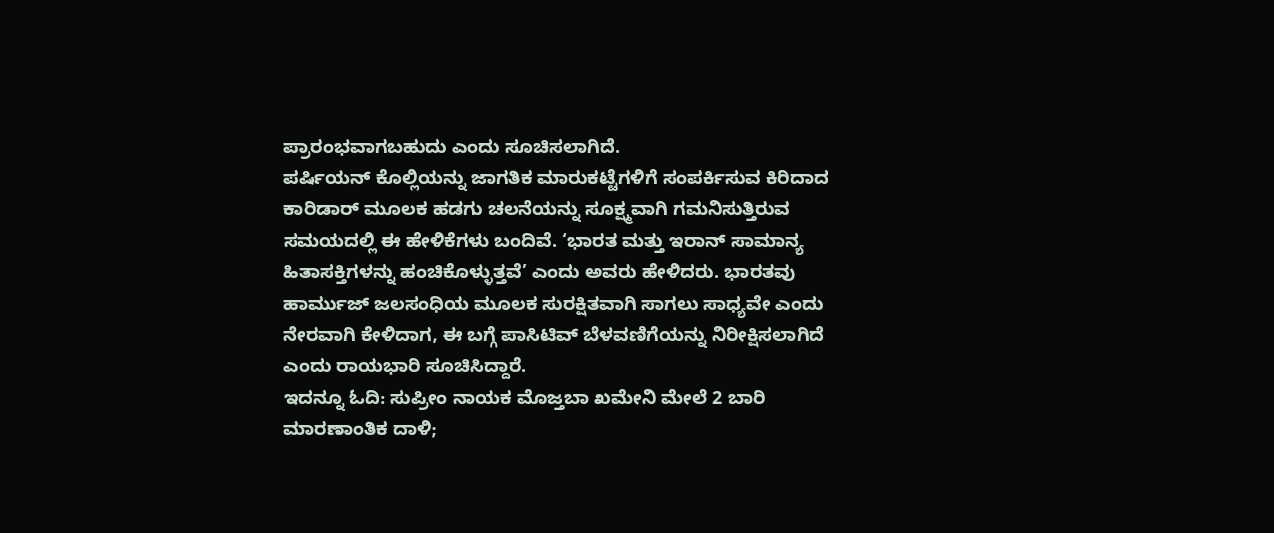ಪ್ರಾರಂಭವಾಗಬಹುದು ಎಂದು ಸೂಚಿಸಲಾಗಿದೆ.
ಪರ್ಷಿಯನ್ ಕೊಲ್ಲಿಯನ್ನು ಜಾಗತಿಕ ಮಾರುಕಟ್ಟೆಗಳಿಗೆ ಸಂಪರ್ಕಿಸುವ ಕಿರಿದಾದ ಕಾರಿಡಾರ್ ಮೂಲಕ ಹಡಗು ಚಲನೆಯನ್ನು ಸೂಕ್ಷ್ಮವಾಗಿ ಗಮನಿಸುತ್ತಿರುವ ಸಮಯದಲ್ಲಿ ಈ ಹೇಳಿಕೆಗಳು ಬಂದಿವೆ. ‘ಭಾರತ ಮತ್ತು ಇರಾನ್ ಸಾಮಾನ್ಯ ಹಿತಾಸಕ್ತಿಗಳನ್ನು ಹಂಚಿಕೊಳ್ಳುತ್ತವೆ’ ಎಂದು ಅವರು ಹೇಳಿದರು. ಭಾರತವು ಹಾರ್ಮುಜ್ ಜಲಸಂಧಿಯ ಮೂಲಕ ಸುರಕ್ಷಿತವಾಗಿ ಸಾಗಲು ಸಾಧ್ಯವೇ ಎಂದು ನೇರವಾಗಿ ಕೇಳಿದಾಗ, ಈ ಬಗ್ಗೆ ಪಾಸಿಟಿವ್ ಬೆಳವಣಿಗೆಯನ್ನು ನಿರೀಕ್ಷಿಸಲಾಗಿದೆ ಎಂದು ರಾಯಭಾರಿ ಸೂಚಿಸಿದ್ದಾರೆ.
ಇದನ್ನೂ ಓದಿ: ಸುಪ್ರೀಂ ನಾಯಕ ಮೊಜ್ತಬಾ ಖಮೇನಿ ಮೇಲೆ 2 ಬಾರಿ ಮಾರಣಾಂತಿಕ ದಾಳಿ;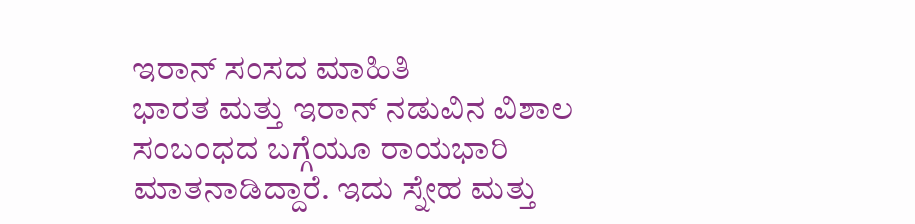ಇರಾನ್ ಸಂಸದ ಮಾಹಿತಿ
ಭಾರತ ಮತ್ತು ಇರಾನ್ ನಡುವಿನ ವಿಶಾಲ ಸಂಬಂಧದ ಬಗ್ಗೆಯೂ ರಾಯಭಾರಿ ಮಾತನಾಡಿದ್ದಾರೆ. ಇದು ಸ್ನೇಹ ಮತ್ತು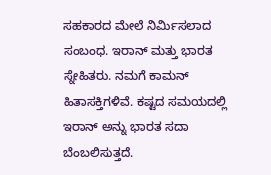ಸಹಕಾರದ ಮೇಲೆ ನಿರ್ಮಿಸಲಾದ ಸಂಬಂಧ. ಇರಾನ್ ಮತ್ತು ಭಾರತ ಸ್ನೇಹಿತರು. ನಮಗೆ ಕಾಮನ್ ಹಿತಾಸಕ್ತಿಗಳಿವೆ. ಕಷ್ಟದ ಸಮಯದಲ್ಲಿ ಇರಾನ್ ಅನ್ನು ಭಾರತ ಸದಾ ಬೆಂಬಲಿಸುತ್ತದೆ.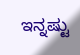ಇನ್ನಷ್ಟು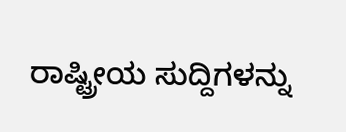ರಾಷ್ಟ್ರೀಯ ಸುದ್ದಿಗಳನ್ನು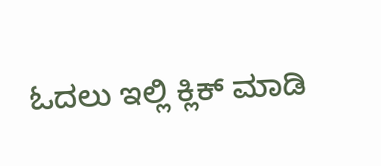ಓದಲು ಇಲ್ಲಿ ಕ್ಲಿಕ್ ಮಾಡಿ